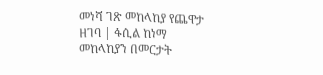መነሻ ገጽ መከላከያ የጨዋታ ዘገባ | ፋሲል ከነማ መከላከያን በመርታት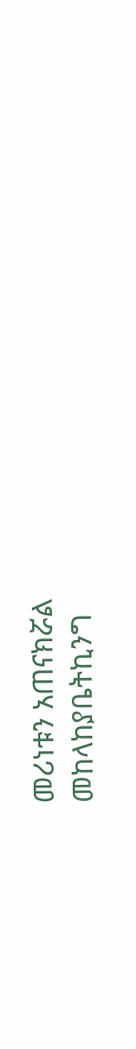መሪነቱን አጠናክሯል
መከላከያቤትኪንግ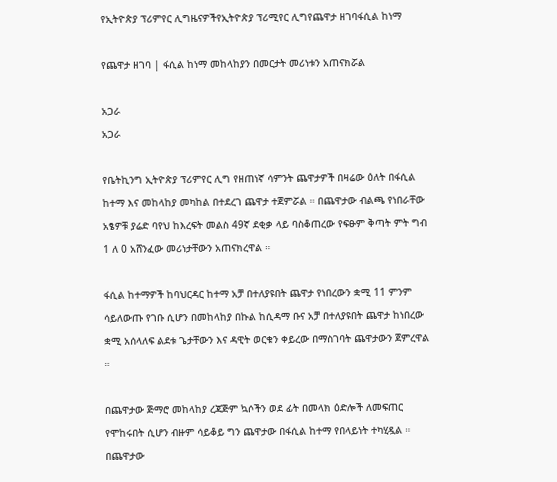የኢትዮጵያ ፕሪምየር ሊግዜናዎችየኢትዮጵያ ፕሪሚየር ሊግየጨዋታ ዘገባፋሲል ከነማ

የጨዋታ ዘገባ | ፋሲል ከነማ መከላከያን በመርታት መሪነቱን አጠናክሯል

አጋራ
አጋራ

የቤትኪንግ ኢትዮጵያ ፕሪምየር ሊግ የዘጠነኛ ሳምንት ጨዋታዎች በዛሬው ዕለት በፋሲል ከተማ እና መከላከያ መካከል በተደረገ ጨዋታ ተጀምሯል ። በጨዋታው ብልጫ የነበራቸው አፄዎቹ ያሬድ ባየህ ከእረፍት መልስ 49ኛ ደቂቃ ላይ ባስቆጠረው የፍፁም ቅጣት ምት ግብ 1 ለ 0 አሸንፈው መሪነታቸውን አጠናክረዋል ።

ፋሲል ከተማዎች ከባህርዳር ከተማ አቻ በተለያዩበት ጨዋታ የነበረውን ቋሚ 11 ምንም ሳይለውጡ የገቡ ሲሆን በመከላከያ በኩል ከሲዳማ ቡና አቻ በተለያዩበት ጨዋታ ከነበረው ቋሚ አሰላለፍ ልደቱ ጌታቸውን እና ዳዊት ወርቁን ቀይረው በማስገባት ጨዋታውን ጀምረዋል ።

በጨዋታው ጅማሮ መከላከያ ረጃጅም ኳሶችን ወደ ፊት በመላክ ዕድሎች ለመፍጠር የሞከሩበት ሲሆን ብዙም ሳይቆይ ግን ጨዋታው በፋሲል ከተማ የበላይነት ተካሂዷል ። በጨዋታው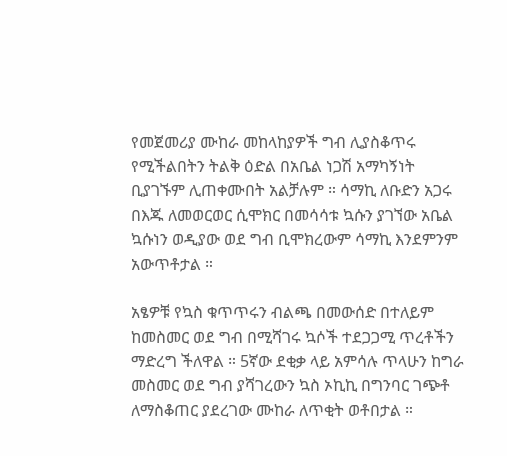የመጀመሪያ ሙከራ መከላከያዎች ግብ ሊያስቆጥሩ የሚችልበትን ትልቅ ዕድል በአቤል ነጋሽ አማካኝነት ቢያገኙም ሊጠቀሙበት አልቻሉም ። ሳማኪ ለቡድን አጋሩ በእጁ ለመወርወር ሲሞክር በመሳሳቱ ኳሱን ያገኘው አቤል ኳሱነን ወዲያው ወደ ግብ ቢሞክረውም ሳማኪ እንደምንም አውጥቶታል ።

አፄዎቹ የኳስ ቁጥጥሩን ብልጫ በመውሰድ በተለይም ከመስመር ወደ ግብ በሚሻገሩ ኳሶች ተደጋጋሚ ጥረቶችን ማድረግ ችለዋል ። 5ኛው ደቂቃ ላይ አምሳሉ ጥላሁን ከግራ መስመር ወደ ግብ ያሻገረውን ኳስ ኦኪኪ በግንባር ገጭቶ ለማስቆጠር ያደረገው ሙከራ ለጥቂት ወቶበታል ።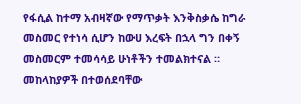የፋሲል ከተማ አብዛኛው የማጥቃት እንቅስቃሴ ከግራ መስመር የተነሳ ሲሆን ከውሀ እረፍት በኋላ ግን በቀኝ መስመርም ተመሳሳይ ሁነቶችን ተመልክተናል ። መከላከያዎች በተወሰደባቸው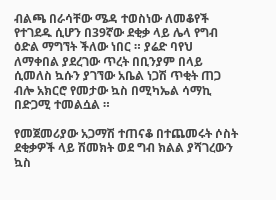ብልጫ በራሳቸው ሜዳ ተወስነው ለመቆየች የተገደዱ ሲሆን በ39ኛው ደቂቃ ላይ ሌላ የግብ ዕድል ማግኘት ችለው ነበር ። ያሬድ ባየህ ለማቀበል ያደረገው ጥረት በቢንያም በላይ ሲመለስ ኳሱን ያገኘው አቤል ነጋሽ ጥቂት ጠጋ ብሎ አክርሮ የመታው ኳስ በሚካኤል ሳማኪ በድጋሚ ተመልሷል ።

የመጀመሪያው አጋማሽ ተጠናቆ በተጨመሩት ሶስት ደቂቃዎች ላይ ሽመክት ወደ ግብ ክልል ያሻገረውን ኳስ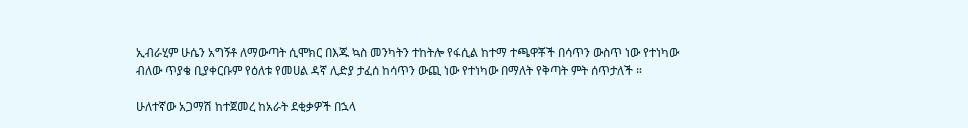ኢብራሂም ሁሴን አግኝቶ ለማውጣት ሲሞክር በእጁ ኳስ መንካትን ተከትሎ የፋሲል ከተማ ተጫዋቾች በሳጥን ውስጥ ነው የተነካው ብለው ጥያቄ ቢያቀርቡም የዕለቱ የመሀል ዳኛ ሊድያ ታፈሰ ከሳጥን ውጪ ነው የተነካው በማለት የቅጣት ምት ሰጥታለች ።

ሁለተኛው አጋማሽ ከተጀመረ ከአራት ደቂቃዎች በኋላ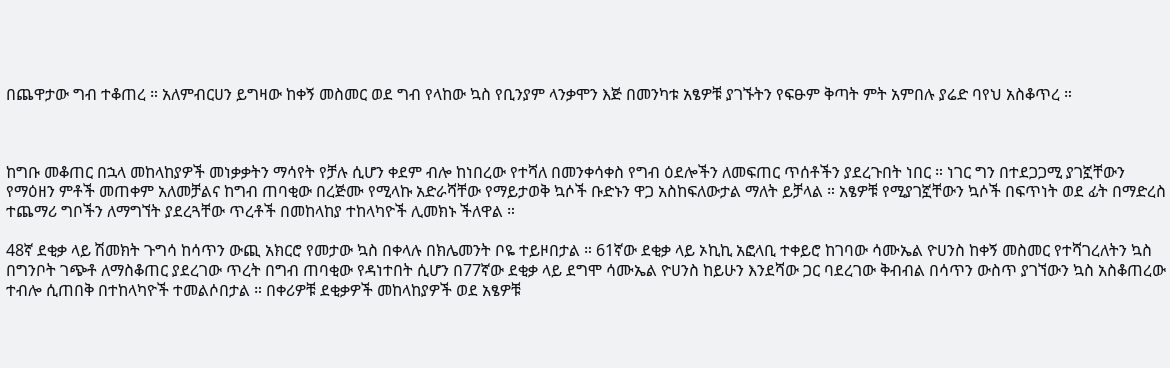በጨዋታው ግብ ተቆጠረ ። አለምብርሀን ይግዛው ከቀኝ መስመር ወደ ግብ የላከው ኳስ የቢንያም ላንቃሞን እጅ በመንካቱ አፄዎቹ ያገኙትን የፍፁም ቅጣት ምት አምበሉ ያሬድ ባየህ አስቆጥረ ።



ከግቡ መቆጠር በኋላ መከላከያዎች መነቃቃትን ማሳየት የቻሉ ሲሆን ቀደም ብሎ ከነበረው የተሻለ በመንቀሳቀስ የግብ ዕደሎችን ለመፍጠር ጥሰቶችን ያደረጉበት ነበር ። ነገር ግን በተደጋጋሚ ያገኟቸውን የማዕዘን ምቶች መጠቀም አለመቻልና ከግብ ጠባቂው በረጅሙ የሚላኩ አድራሻቸው የማይታወቅ ኳሶች ቡድኑን ዋጋ አስከፍለውታል ማለት ይቻላል ። አፄዎቹ የሚያገኟቸውን ኳሶች በፍጥነት ወደ ፊት በማድረስ ተጨማሪ ግቦችን ለማግኘት ያደረጓቸው ጥረቶች በመከላከያ ተከላካዮች ሊመክኑ ችለዋል ።

48ኛ ደቂቃ ላይ ሽመክት ጉግሳ ከሳጥን ውጪ አክርሮ የመታው ኳስ በቀላሉ በክሌመንት ቦዬ ተይዞበታል ። 61ኛው ደቂቃ ላይ ኦኪኪ አፎላቢ ተቀይሮ ከገባው ሳሙኤል ዮሀንስ ከቀኝ መስመር የተሻገረለትን ኳስ በግንቦት ገጭቶ ለማስቆጠር ያደረገው ጥረት በግብ ጠባቂው የዳነተበት ሲሆን በ77ኛው ደቂቃ ላይ ደግሞ ሳሙኤል ዮሀንስ ከይሁን እንደሻው ጋር ባደረገው ቅብብል በሳጥን ውስጥ ያገኘውን ኳስ አስቆጠረው ተብሎ ሲጠበቅ በተከላካዮች ተመልሶበታል ። በቀሪዎቹ ደቂቃዎች መከላከያዎች ወደ አፄዎቹ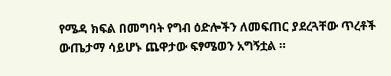የሜዳ ክፍል በመግባት የግብ ዕድሎችን ለመፍጠር ያደረጓቸው ጥረቶች ውጤታማ ሳይሆኑ ጨዋታው ፍፃሜወን አግኝቷል ።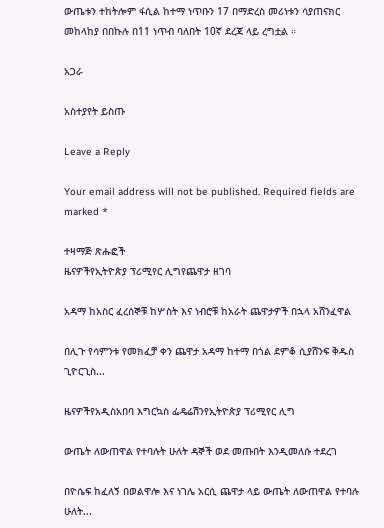ውጤቱን ተከትሎም ፋሲል ከተማ ነጥቡን 17 በማድረስ መሪነቱን ሳያጠናክር መከላከያ በበኩሉ በ11 ነጥብ ባለበት 10ኛ ደረጃ ላይ ረግቷል ።

አጋራ

አስተያየት ይስጡ

Leave a Reply

Your email address will not be published. Required fields are marked *

ተዛማጅ ጽሑፎች
ዜናዎችየኢትዮጵያ ፕሪሚየር ሊግየጨዋታ ዘገባ

አዳማ ከአስር ፈረሰኞቹ ከሦስት እና ነብሮቹ ከአራት ጨዋታዎች በኋላ አሸንፈዋል

በሊጉ የሳምንቱ የመክፈቻ ቀን ጨዋታ አዳማ ከተማ በጎል ደምቆ ሲያሸንፍ ቅዱስ ጊዮርጊስ...

ዜናዎችየአዲስአበባ እግርኳስ ፌዴሬሽንየኢትዮጵያ ፕሪሚየር ሊግ

ውጤት ለውጠዋል የተባሉት ሁለት ዳኞች ወደ መጡበት እንዲመለሱ ተደረገ

በዮሴፍ ከፈለኝ በወልዋሎ እና ነገሌ አርሲ ጨዋታ ላይ ውጤት ለውጠዋል የተባሉ ሁለት...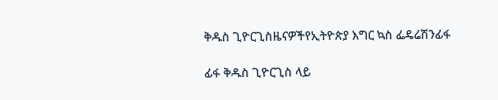ቅዱስ ጊዮርጊስዜናዎችየኢትዮጵያ እግር ኳስ ፌዴሬሽንፊፋ

ፊፋ ቅዱስ ጊዮርጊስ ላይ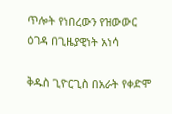ጥሎት የነበረውን የዝውውር ዕገዳ በጊዜያዊነት አነሳ

ቅዱስ ጊዮርጊስ በአራት የቀድሞ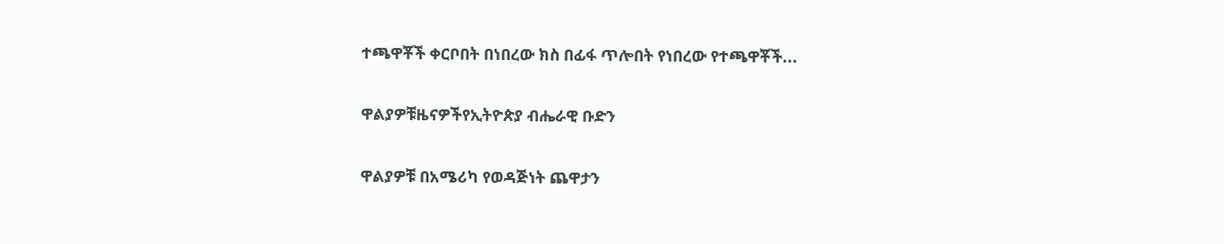ተጫዋቾች ቀርቦበት በነበረው ክስ በፊፋ ጥሎበት የነበረው የተጫዋቾች...

ዋልያዎቹዜናዎችየኢትዮጵያ ብሔራዊ ቡድን

ዋልያዎቹ በአሜሪካ የወዳጅነት ጨዋታን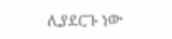ሊያደርጉ ነው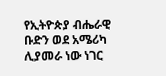የኢትዮጵያ ብሔራዊ ቡድን ወደ አሜሪካ ሊያመራ ነው ነገር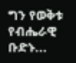ግን የወቅቱ የብሔራዊ ቡድኑ...